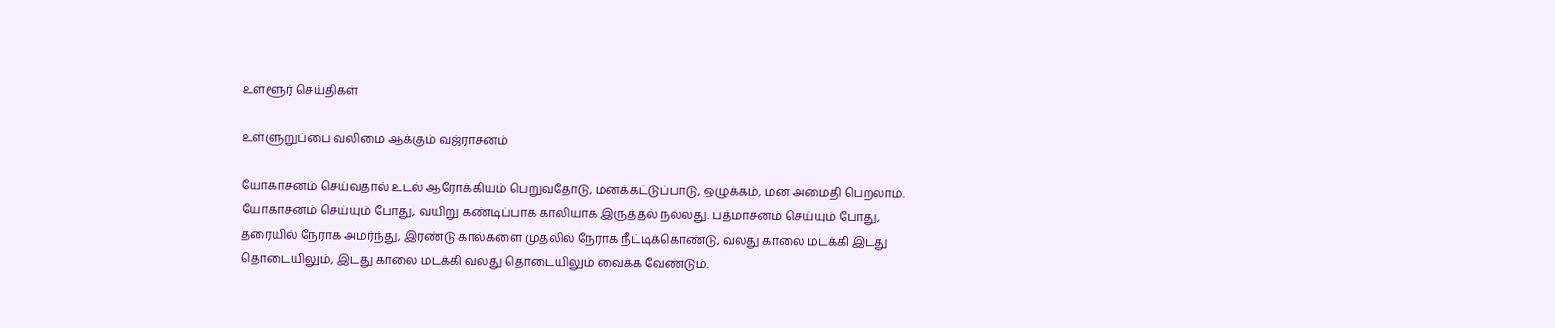உள்ளூர் செய்திகள்

உள்ளுறுப்பை வலிமை ஆக்கும் வஜ்ராசனம்

யோகாசனம் செய்வதால் உடல் ஆரோக்கியம் பெறுவதோடு, மனக்கட்டுப்பாடு, ஒழுக்கம், மன அமைதி பெறலாம். யோகாசனம் செய்யும் போது, வயிறு கண்டிப்பாக காலியாக இருத்தல் நல்லது. பத்மாசனம் செய்யும் போது, தரையில் நேராக அமர்ந்து, இரண்டு கால்களை முதலில் நேராக நீட்டிக்கொண்டு, வலது காலை மடக்கி இடது தொடையிலும், இடது காலை மடக்கி வலது தொடையிலும் வைக்க வேண்டும்.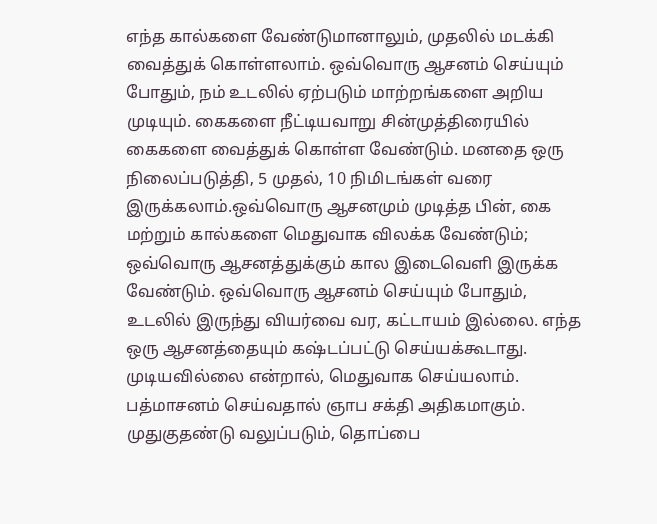எந்த கால்களை வேண்டுமானாலும், முதலில் மடக்கி வைத்துக் கொள்ளலாம். ஒவ்வொரு ஆசனம் செய்யும் போதும், நம் உடலில் ஏற்படும் மாற்றங்களை அறிய முடியும். கைகளை நீட்டியவாறு சின்முத்திரையில் கைகளை வைத்துக் கொள்ள வேண்டும். மனதை ஒரு நிலைப்படுத்தி, 5 முதல், 10 நிமிடங்கள் வரை இருக்கலாம்.ஒவ்வொரு ஆசனமும் முடித்த பின், கை மற்றும் கால்களை மெதுவாக விலக்க வேண்டும்; ஒவ்வொரு ஆசனத்துக்கும் கால இடைவெளி இருக்க வேண்டும். ஒவ்வொரு ஆசனம் செய்யும் போதும், உடலில் இருந்து வியர்வை வர, கட்டாயம் இல்லை. எந்த ஒரு ஆசனத்தையும் கஷ்டப்பட்டு செய்யக்கூடாது. முடியவில்லை என்றால், மெதுவாக செய்யலாம். பத்மாசனம் செய்வதால் ஞாப சக்தி அதிகமாகும். முதுகுதண்டு வலுப்படும், தொப்பை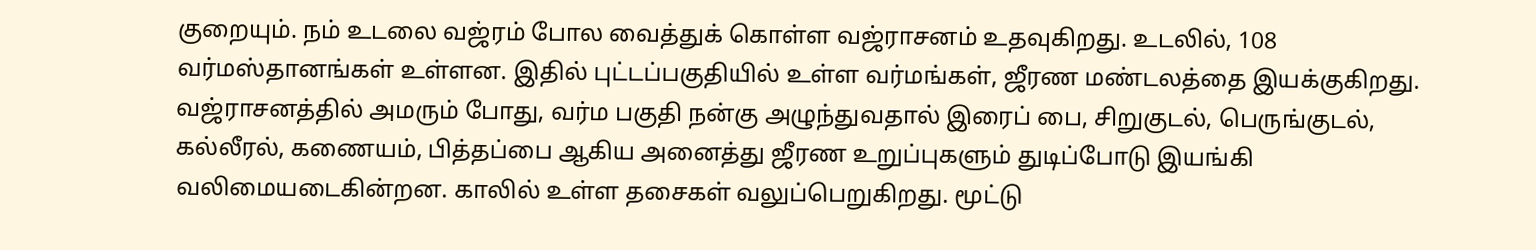குறையும். நம் உடலை வஜ்ரம் போல வைத்துக் கொள்ள வஜ்ராசனம் உதவுகிறது. உடலில், 108 வர்மஸ்தானங்கள் உள்ளன. இதில் புட்டப்பகுதியில் உள்ள வர்மங்கள், ஜீரண மண்டலத்தை இயக்குகிறது. வஜ்ராசனத்தில் அமரும் போது, வர்ம பகுதி நன்கு அழுந்துவதால் இரைப் பை, சிறுகுடல், பெருங்குடல், கல்லீரல், கணையம், பித்தப்பை ஆகிய அனைத்து ஜீரண உறுப்புகளும் துடிப்போடு இயங்கி வலிமையடைகின்றன. காலில் உள்ள தசைகள் வலுப்பெறுகிறது. மூட்டு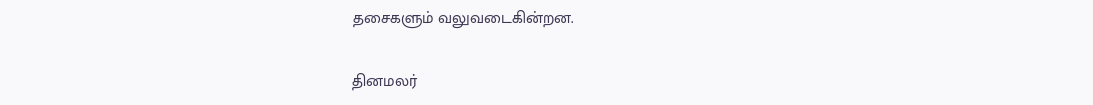தசைகளும் வலுவடைகின்றன.


தினமலர்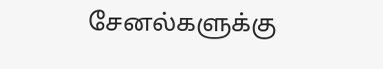சேனல்களுக்கு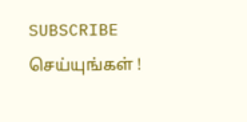SUBSCRIBE செய்யுங்கள் !